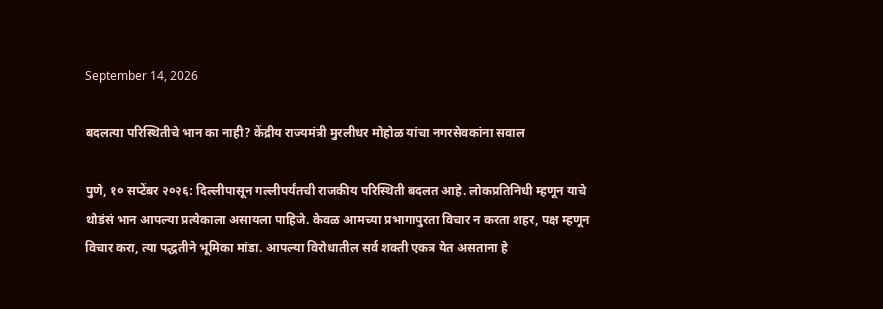September 14, 2026

बदलत्या परिस्थितीचे भान का नाही? केंद्रीय राज्यमंत्री मुरलीधर मोहोळ यांचा नगरसेवकांना सवाल

पुणे, १० सप्टेंबर २०२६: दिल्लीपासून गल्लीपर्यंतची राजकीय परिस्थिती बदलत आहे. लोकप्रतिनिधी म्हणून याचे थोडंसं भान आपल्या प्रत्येकाला असायला पाहिजे. केवळ आमच्या प्रभागापुरता विचार न करता शहर, पक्ष म्हणून विचार करा, त्या पद्धतीने भूमिका मांडा. आपल्या विरोधातील सर्व शक्ती एकत्र येत असताना हे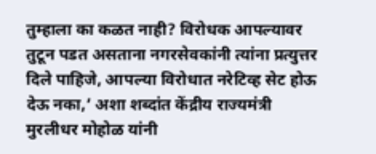तुम्‍हाला का कळत नाही? विरोधक आपल्यावर तुटून पडत असताना नगरसेवकांनी त्यांना प्रत्युत्तर दिले पाहिजे, आपल्या विरोधात नरेटिव्ह सेट होऊ देऊ नका,’ अशा शब्दांत केंद्रीय राज्यमंत्री मुरलीधर मोहोळ यांनी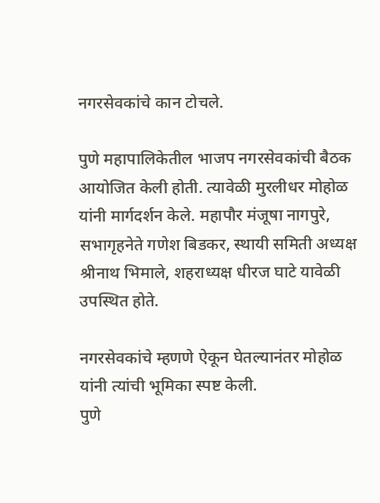नगरसेवकांचे कान टोचले.

पुणे महापालिकेतील भाजप नगरसेवकांची बैठक आयोजित केली होती. त्यावेळी मुरलीधर मोहोळ यांनी मार्गदर्शन केले. महापौर मंजूषा नागपुरे, सभागृहनेते गणेश बिडकर, स्थायी समिती अध्यक्ष श्रीनाथ भिमाले, शहराध्यक्ष धीरज घाटे यावेळी उपस्थित होते.

नगरसेवकांचे म्हणणे ऐकून घेतल्यानंतर मोहोळ यांनी त्यांची भूमिका स्पष्ट केली.
पुणे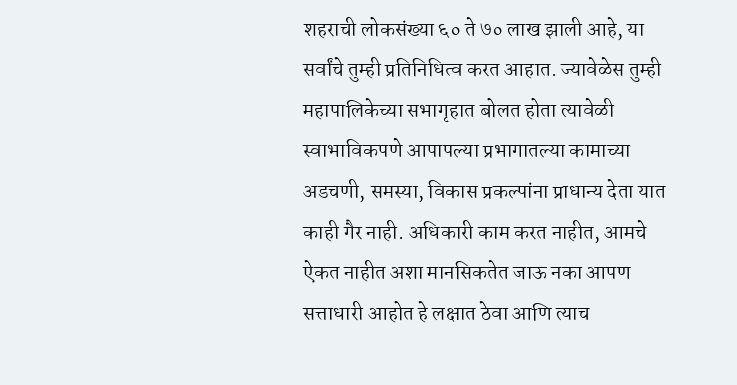शहराची लोकसंख्या ६० ते ७० लाख झाली आहे, या सर्वांचे तुम्ही प्रतिनिधित्व करत आहात. ज्यावेळेस तुम्ही महापालिकेच्या सभागृहात बोलत होता त्यावेळी स्वाभाविकपणे आपापल्या प्रभागातल्या कामाच्या अडचणी, समस्या, विकास प्रकल्पांना प्राधान्य देता यात काही गैर नाही. अधिकारी काम करत नाहीत, आमचे ऐकत नाहीत अशा मानसिकतेत जाऊ नका आपण सत्ताधारी आहोत हे लक्षात ठेवा आणि त्याच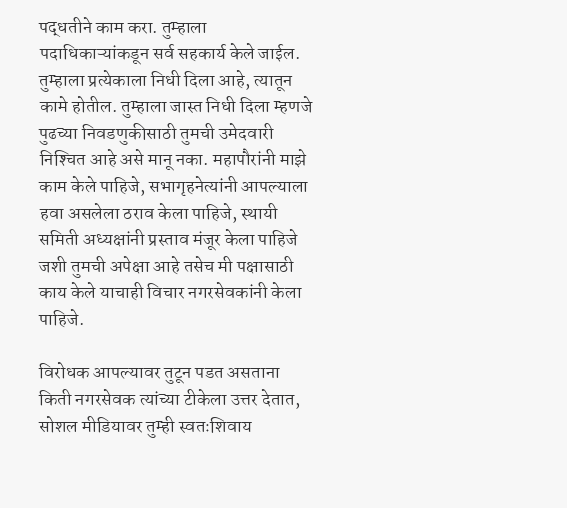पद्धतीने काम करा. तुम्हाला पदाधिकाऱ्यांकडून सर्व सहकार्य केले जाईल. तुम्हाला प्रत्येकाला निधी दिला आहे, त्यातून कामे होतील. तुम्हाला जास्त निधी दिला म्हणजे पुढच्या निवडणुकीसाठी तुमची उमेदवारी निश्‍चित आहे असे मानू नका. महापौरांनी माझे काम केले पाहिजे, सभागृहनेत्यांनी आपल्याला हवा असलेला ठराव केला पाहिजे, स्थायी समिती अध्यक्षांनी प्रस्ताव मंजूर केला पाहिजे जशी तुमची अपेक्षा आहे तसेच मी पक्षासाठी काय केले याचाही विचार नगरसेवकांनी केला पाहिजे.

विरोधक आपल्यावर तुटून पडत असताना किती नगरसेवक त्यांच्या टीकेला उत्तर देतात, सोशल मीडियावर तुम्ही स्वतःशिवाय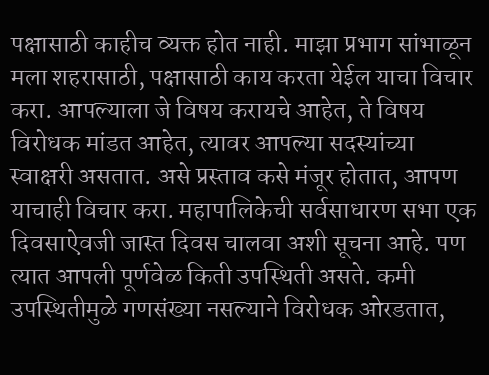पक्षासाठी काहीच व्यक्त होत नाही. माझा प्रभाग सांभाळून मला शहरासाठी, पक्षासाठी काय करता येईल याचा विचार करा. आपल्याला जे विषय करायचे आहेत, ते विषय विरोधक मांडत आहेत, त्यावर आपल्या सदस्यांच्या स्वाक्षरी असतात. असे प्रस्ताव कसे मंजूर होतात, आपण याचाही विचार करा. महापालिकेची सर्वसाधारण सभा एक दिवसाऐवजी जास्त दिवस चालवा अशी सूचना आहे. पण त्यात आपली पूर्णवेळ किती उपस्थिती असते. कमी उपस्थितीमुळे गणसंख्या नसल्याने विरोधक ओरडतात,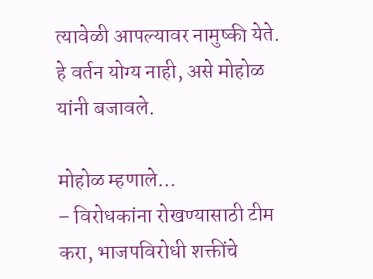त्यावेळी आपल्यावर नामुष्की येते. हे वर्तन योग्य नाही, असे मोहोळ यांनी बजावले.

मोहोळ म्हणाले…
– विरोधकांना रोखण्यासाठी टीम करा, भाजपविरोधी शक्तींचे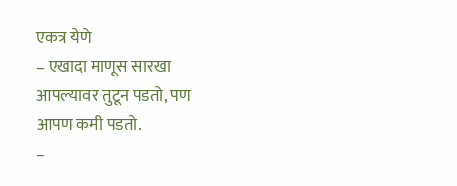एकत्र येणे
– एखादा माणूस सारखा आपल्यावर तुटून पडतो, पण आपण कमी पडतो.
–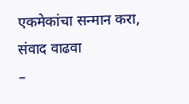एकमेकांचा सन्मान करा, संवाद वाढवा
–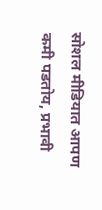सोशल मीडियात आपण कमी पडतोय, प्रभावी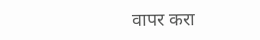वापर करा